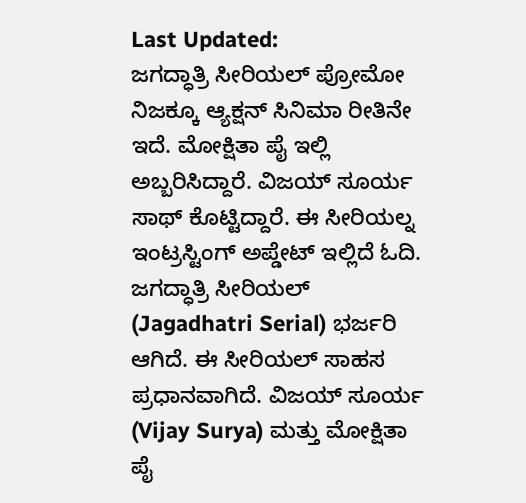Last Updated:
ಜಗದ್ಧಾತ್ರಿ ಸೀರಿಯಲ್ ಪ್ರೋಮೋ ನಿಜಕ್ಕೂ ಆ್ಯಕ್ಷನ್ ಸಿನಿಮಾ ರೀತಿನೇ ಇದೆ. ಮೋಕ್ಷಿತಾ ಪೈ ಇಲ್ಲಿ ಅಬ್ಬರಿಸಿದ್ದಾರೆ. ವಿಜಯ್ ಸೂರ್ಯ ಸಾಥ್ ಕೊಟ್ಟಿದ್ದಾರೆ. ಈ ಸೀರಿಯಲ್ನ ಇಂಟ್ರಸ್ಟಿಂಗ್ ಅಪ್ಡೇಟ್ ಇಲ್ಲಿದೆ ಓದಿ.
ಜಗದ್ಧಾತ್ರಿ ಸೀರಿಯಲ್ (Jagadhatri Serial) ಭರ್ಜರಿ ಆಗಿದೆ. ಈ ಸೀರಿಯಲ್ ಸಾಹಸ ಪ್ರಧಾನವಾಗಿದೆ. ವಿಜಯ್ ಸೂರ್ಯ (Vijay Surya) ಮತ್ತು ಮೋಕ್ಷಿತಾ ಪೈ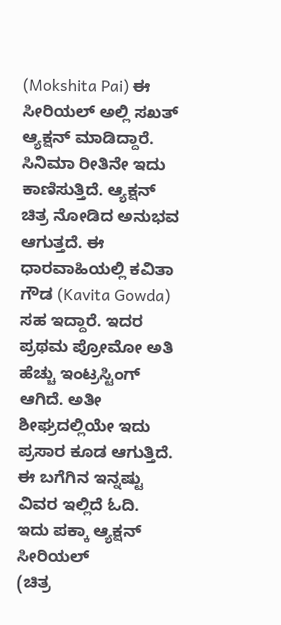(Mokshita Pai) ಈ ಸೀರಿಯಲ್ ಅಲ್ಲಿ ಸಖತ್ ಆ್ಯಕ್ಷನ್ ಮಾಡಿದ್ದಾರೆ. ಸಿನಿಮಾ ರೀತಿನೇ ಇದು ಕಾಣಿಸುತ್ತಿದೆ. ಆ್ಯಕ್ಷನ್ ಚಿತ್ರ ನೋಡಿದ ಅನುಭವ ಆಗುತ್ತದೆ. ಈ ಧಾರವಾಹಿಯಲ್ಲಿ ಕವಿತಾ ಗೌಡ (Kavita Gowda) ಸಹ ಇದ್ದಾರೆ. ಇದರ ಪ್ರಥಮ ಪ್ರೋಮೋ ಅತಿ ಹೆಚ್ಚು ಇಂಟ್ರಸ್ಟಿಂಗ್ ಆಗಿದೆ. ಅತೀ ಶೀಘ್ರದಲ್ಲಿಯೇ ಇದು ಪ್ರಸಾರ ಕೂಡ ಆಗುತ್ತಿದೆ. ಈ ಬಗೆಗಿನ ಇನ್ನಷ್ಟು ವಿವರ ಇಲ್ಲಿದೆ ಓದಿ.
ಇದು ಪಕ್ಕಾ ಆ್ಯಕ್ಷನ್ ಸೀರಿಯಲ್
(ಚಿತ್ರ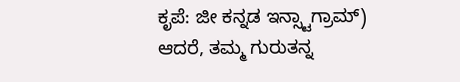ಕೃಪೆ: ಜೀ ಕನ್ನಡ ಇನ್ಸ್ಟಾಗ್ರಾಮ್)
ಆದರೆ, ತಮ್ಮ ಗುರುತನ್ನ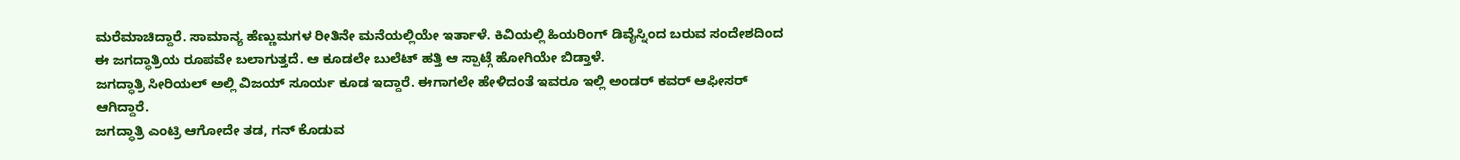ಮರೆಮಾಚಿದ್ದಾರೆ. ಸಾಮಾನ್ಯ ಹೆಣ್ಣುಮಗಳ ರೀತಿನೇ ಮನೆಯಲ್ಲಿಯೇ ಇರ್ತಾಳೆ. ಕಿವಿಯಲ್ಲಿ ಹಿಯರಿಂಗ್ ಡಿವೈಸ್ನಿಂದ ಬರುವ ಸಂದೇಶದಿಂದ ಈ ಜಗದ್ಧಾತ್ರಿಯ ರೂಪವೇ ಬಲಾಗುತ್ತದೆ. ಆ ಕೂಡಲೇ ಬುಲೆಟ್ ಹತ್ತಿ ಆ ಸ್ಪಾಟ್ಗೆ ಹೋಗಿಯೇ ಬಿಡ್ತಾಳೆ.
ಜಗದ್ಧಾತ್ರಿ ಸೀರಿಯಲ್ ಅಲ್ಲಿ ವಿಜಯ್ ಸೂರ್ಯ ಕೂಡ ಇದ್ದಾರೆ. ಈಗಾಗಲೇ ಹೇಳಿದಂತೆ ಇವರೂ ಇಲ್ಲಿ ಅಂಡರ್ ಕವರ್ ಆಫೀಸರ್ ಆಗಿದ್ದಾರೆ.
ಜಗದ್ಧಾತ್ರಿ ಎಂಟ್ರಿ ಆಗೋದೇ ತಡ, ಗನ್ ಕೊಡುವ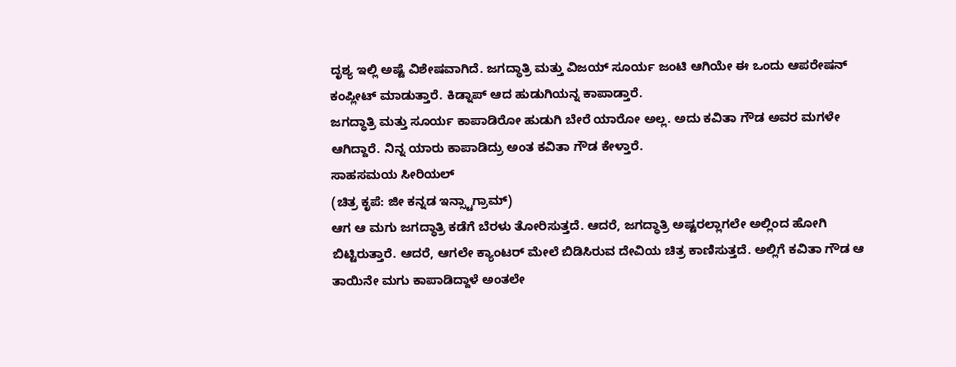ದೃಶ್ಯ ಇಲ್ಲಿ ಅಷ್ಟೆ ವಿಶೇಷವಾಗಿದೆ. ಜಗದ್ಧಾತ್ರಿ ಮತ್ತು ವಿಜಯ್ ಸೂರ್ಯ ಜಂಟಿ ಆಗಿಯೇ ಈ ಒಂದು ಆಪರೇಷನ್ ಕಂಪ್ಲೀಟ್ ಮಾಡುತ್ತಾರೆ. ಕಿಡ್ನಾಪ್ ಆದ ಹುಡುಗಿಯನ್ನ ಕಾಪಾಡ್ತಾರೆ.
ಜಗದ್ಧಾತ್ರಿ ಮತ್ತು ಸೂರ್ಯ ಕಾಪಾಡಿರೋ ಹುಡುಗಿ ಬೇರೆ ಯಾರೋ ಅಲ್ಲ. ಅದು ಕವಿತಾ ಗೌಡ ಅವರ ಮಗಳೇ ಆಗಿದ್ದಾರೆ. ನಿನ್ನ ಯಾರು ಕಾಪಾಡಿದ್ರು ಅಂತ ಕವಿತಾ ಗೌಡ ಕೇಳ್ತಾರೆ.
ಸಾಹಸಮಯ ಸೀರಿಯಲ್
(ಚಿತ್ರ ಕೃಪೆ: ಜೀ ಕನ್ನಡ ಇನ್ಸ್ಟಾಗ್ರಾಮ್)
ಆಗ ಆ ಮಗು ಜಗದ್ಧಾತ್ರಿ ಕಡೆಗೆ ಬೆರಳು ತೋರಿಸುತ್ತದೆ. ಆದರೆ, ಜಗದ್ಧಾತ್ರಿ ಅಷ್ಟರಲ್ಲಾಗಲೇ ಅಲ್ಲಿಂದ ಹೋಗಿ ಬಿಟ್ಟಿರುತ್ತಾರೆ. ಆದರೆ, ಆಗಲೇ ಕ್ಯಾಂಟರ್ ಮೇಲೆ ಬಿಡಿಸಿರುವ ದೇವಿಯ ಚಿತ್ರ ಕಾಣಿಸುತ್ತದೆ. ಅಲ್ಲಿಗೆ ಕವಿತಾ ಗೌಡ ಆ ತಾಯಿನೇ ಮಗು ಕಾಪಾಡಿದ್ದಾಳೆ ಅಂತಲೇ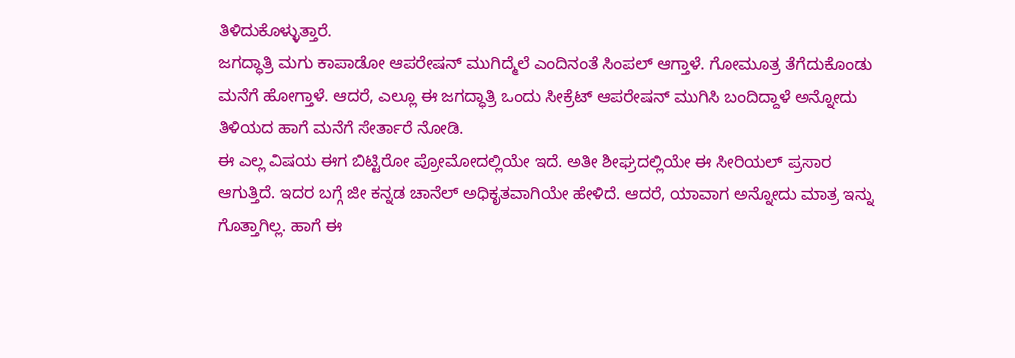ತಿಳಿದುಕೊಳ್ಳುತ್ತಾರೆ.
ಜಗದ್ಧಾತ್ರಿ ಮಗು ಕಾಪಾಡೋ ಆಪರೇಷನ್ ಮುಗಿದ್ಮೆಲೆ ಎಂದಿನಂತೆ ಸಿಂಪಲ್ ಆಗ್ತಾಳೆ. ಗೋಮೂತ್ರ ತೆಗೆದುಕೊಂಡು ಮನೆಗೆ ಹೋಗ್ತಾಳೆ. ಆದರೆ, ಎಲ್ಲೂ ಈ ಜಗದ್ಧಾತ್ರಿ ಒಂದು ಸೀಕ್ರೆಟ್ ಆಪರೇಷನ್ ಮುಗಿಸಿ ಬಂದಿದ್ದಾಳೆ ಅನ್ನೋದು ತಿಳಿಯದ ಹಾಗೆ ಮನೆಗೆ ಸೇರ್ತಾರೆ ನೋಡಿ.
ಈ ಎಲ್ಲ ವಿಷಯ ಈಗ ಬಿಟ್ಟಿರೋ ಪ್ರೋಮೋದಲ್ಲಿಯೇ ಇದೆ. ಅತೀ ಶೀಘ್ರದಲ್ಲಿಯೇ ಈ ಸೀರಿಯಲ್ ಪ್ರಸಾರ ಆಗುತ್ತಿದೆ. ಇದರ ಬಗ್ಗೆ ಜೀ ಕನ್ನಡ ಚಾನೆಲ್ ಅಧಿಕೃತವಾಗಿಯೇ ಹೇಳಿದೆ. ಆದರೆ, ಯಾವಾಗ ಅನ್ನೋದು ಮಾತ್ರ ಇನ್ನು ಗೊತ್ತಾಗಿಲ್ಲ. ಹಾಗೆ ಈ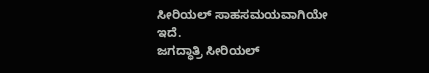ಸೀರಿಯಲ್ ಸಾಹಸಮಯವಾಗಿಯೇ ಇದೆ.
ಜಗದ್ಧಾತ್ರಿ ಸೀರಿಯಲ್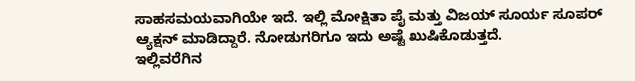ಸಾಹಸಮಯವಾಗಿಯೇ ಇದೆ. ಇಲ್ಲಿ ಮೋಕ್ಷಿತಾ ಪೈ ಮತ್ತು ವಿಜಯ್ ಸೂರ್ಯ ಸೂಪರ್ ಆ್ಯಕ್ಷನ್ ಮಾಡಿದ್ದಾರೆ. ನೋಡುಗರಿಗೂ ಇದು ಅಷ್ಟೆ ಖುಷಿಕೊಡುತ್ತದೆ.
ಇಲ್ಲಿವರೆಗಿನ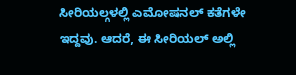ಸೀರಿಯಲ್ಗಳಲ್ಲಿ ಎಮೋಷನಲ್ ಕತೆಗಳೇ ಇದ್ದವು. ಆದರೆ, ಈ ಸೀರಿಯಲ್ ಅಲ್ಲಿ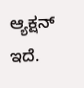ಆ್ಯಕ್ಷನ್ ಇದೆ.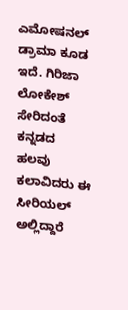ಎಮೋಷನಲ್ ಡ್ರಾಮಾ ಕೂಡ ಇದೆ. ಗಿರಿಜಾ ಲೋಕೇಶ್ ಸೇರಿದಂತೆ ಕನ್ನಡದ ಹಲವು ಕಲಾವಿದರು ಈ ಸೀರಿಯಲ್ ಅಲ್ಲಿದ್ದಾರೆ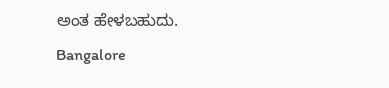ಅಂತ ಹೇಳಬಹುದು.
Bangalore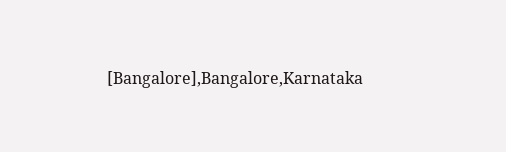[Bangalore],Bangalore,Karnataka